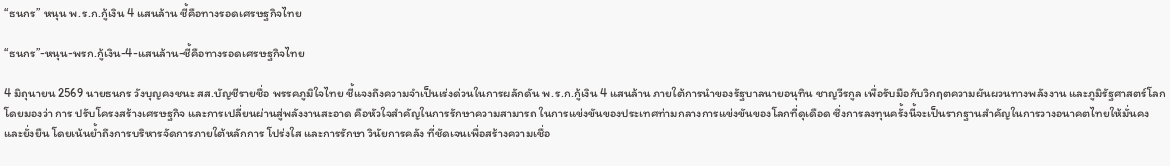“ธนกร” หนุน พ.ร.ก.กู้เงิน 4 แสนล้าน ชี้คือทางรอดเศรษฐกิจไทย

“ธนกร”-หนุน-พรก.กู้เงิน-4-แสนล้าน-ชี้คือทางรอดเศรษฐกิจไทย

4 มิถุนายน 2569 นายธนกร วังบุญคงชนะ สส.บัญชีรายชื่อ พรรคภูมิใจไทย ชี้แจงถึงความจำเป็นเร่งด่วนในการผลักดัน พ.ร.ก.กู้เงิน 4 แสนล้าน ภายใต้การนำของรัฐบาลนายอนุทิน ชาญวีรกูล เพื่อรับมือกับวิกฤตความผันผวนทางพลังงาน และภูมิรัฐศาสตร์โลก โดยมองว่า การ ปรับโครงสร้างเศรษฐกิจ และการเปลี่ยนผ่านสู่พลังงานสะอาด คือหัวใจสำคัญในการรักษาความสามารถ ในการแข่งขันของประเทศท่ามกลางการแข่งขันของโลกที่ดุเดือด ซึ่งการลงทุนครั้งนี้จะเป็นรากฐานสำคัญในการวางอนาคตไทยให้มั่นคงและยั่งยืน โดยเน้นย้ำถึงการบริหารจัดการภายใต้หลักการ โปร่งใส และการรักษา วินัยการคลัง ที่ชัดเจนเพื่อสร้างความเชื่อ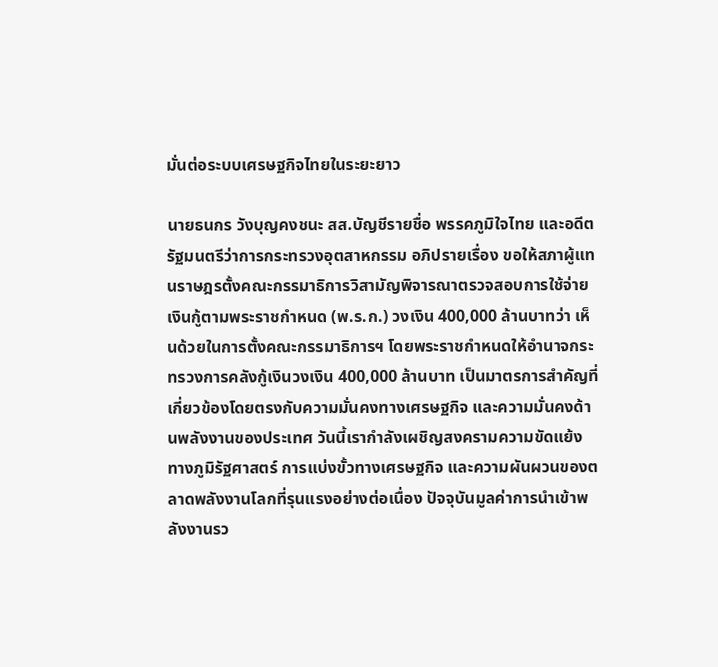มั่นต่อระบบเศรษฐกิจไทยในระยะยาว

นายธนกร วังบุญคงชนะ สส.บัญชีรายชื่อ พรรคภูมิใจไทย และอดีตรัฐมนตรีว่าการกระทรวงอุตสาหกรรม อภิปรายเรื่อง ขอให้สภาผู้แทนราษฎรตั้งคณะกรรมาธิการวิสามัญพิจารณาตรวจสอบการใช้จ่ายเงินกู้ตามพระราชกำหนด (พ.ร.ก.) วงเงิน 400,000 ล้านบาทว่า เห็นด้วยในการตั้งคณะกรรมาธิการฯ โดยพระราชกำหนดให้อำนาจกระทรวงการคลังกู้เงินวงเงิน 400,000 ล้านบาท เป็นมาตรการสำคัญที่เกี่ยวข้องโดยตรงกับความมั่นคงทางเศรษฐกิจ และความมั่นคงด้านพลังงานของประเทศ วันนี้เรากำลังเผชิญสงครามความขัดแย้งทางภูมิรัฐศาสตร์ การแบ่งขั้วทางเศรษฐกิจ และความผันผวนของตลาดพลังงานโลกที่รุนแรงอย่างต่อเนื่อง ปัจจุบันมูลค่าการนำเข้าพลังงานรว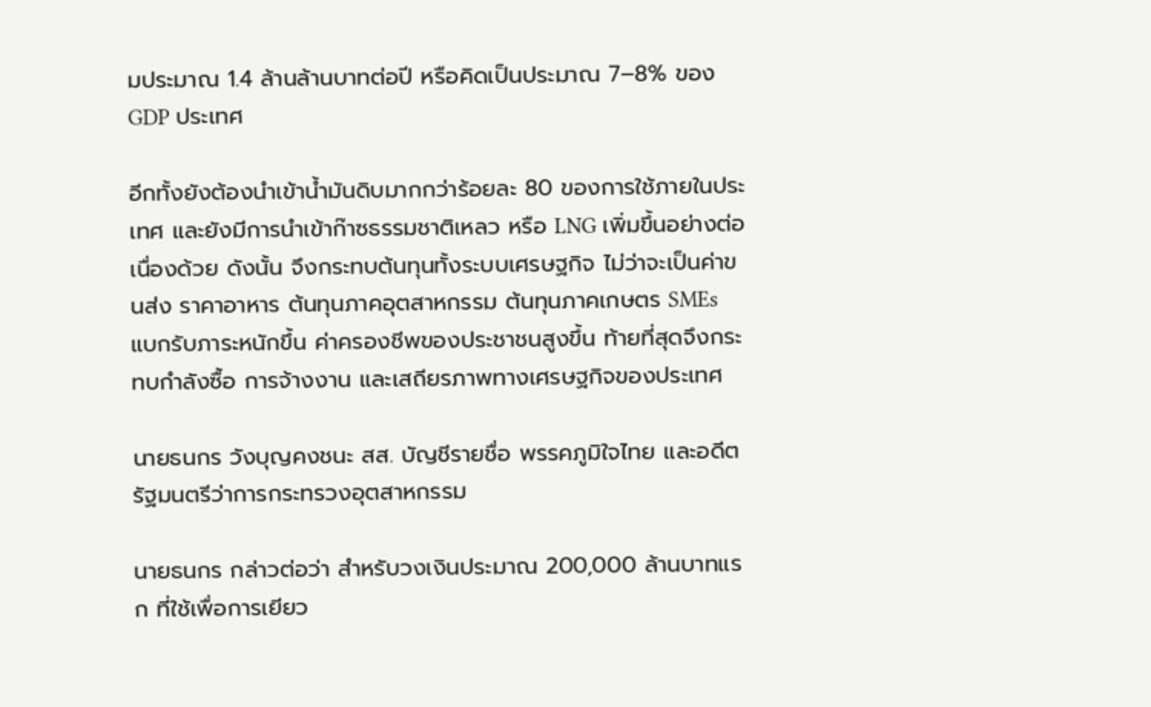มประมาณ 1.4 ล้านล้านบาทต่อปี หรือคิดเป็นประมาณ 7–8% ของ GDP ประเทศ

อีกทั้งยังต้องนำเข้าน้ำมันดิบมากกว่าร้อยละ 80 ของการใช้ภายในประเทศ และยังมีการนำเข้าก๊าซธรรมชาติเหลว หรือ LNG เพิ่มขึ้นอย่างต่อเนื่องด้วย ดังนั้น จึงกระทบต้นทุนทั้งระบบเศรษฐกิจ ไม่ว่าจะเป็นค่าขนส่ง ราคาอาหาร ต้นทุนภาคอุตสาหกรรม ต้นทุนภาคเกษตร SMEs แบกรับภาระหนักขึ้น ค่าครองชีพของประชาชนสูงขึ้น ท้ายที่สุดจึงกระทบกำลังซื้อ การจ้างงาน และเสถียรภาพทางเศรษฐกิจของประเทศ

นายธนกร วังบุญคงชนะ สส. บัญชีรายชื่อ พรรคภูมิใจไทย และอดีตรัฐมนตรีว่าการกระทรวงอุตสาหกรรม

นายธนกร กล่าวต่อว่า สำหรับวงเงินประมาณ 200,000 ล้านบาทแรก ที่ใช้เพื่อการเยียว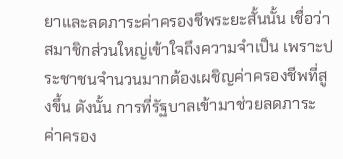ยาและลดภาระค่าครองชีพระยะสั้นนั้น เชื่อว่าสมาชิกส่วนใหญ่เข้าใจถึงความจำเป็น เพราะประชาชนจำนวนมากต้องเผชิญค่าครองชีพที่สูงขึ้น ดังนั้น การที่รัฐบาลเข้ามาช่วยลดภาระค่าครอง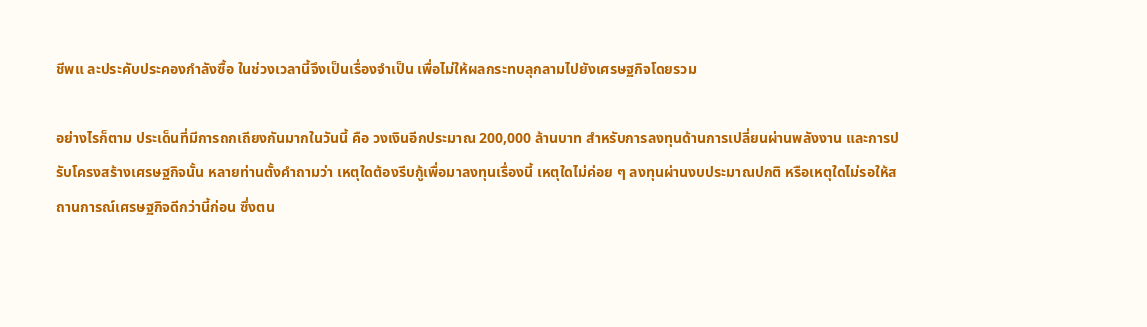ชีพแ ละประคับประคองกำลังซื้อ ในช่วงเวลานี้จึงเป็นเรื่องจำเป็น เพื่อไม่ให้ผลกระทบลุกลามไปยังเศรษฐกิจโดยรวม

อย่างไรก็ตาม ประเด็นที่มีการถกเถียงกันมากในวันนี้ คือ วงเงินอีกประมาณ 200,000 ล้านบาท สำหรับการลงทุนด้านการเปลี่ยนผ่านพลังงาน และการปรับโครงสร้างเศรษฐกิจนั้น หลายท่านตั้งคำถามว่า เหตุใดต้องรีบกู้เพื่อมาลงทุนเรื่องนี้ เหตุใดไม่ค่อย ๆ ลงทุนผ่านงบประมาณปกติ หรือเหตุใดไม่รอให้สถานการณ์เศรษฐกิจดีกว่านี้ก่อน ซึ่งตน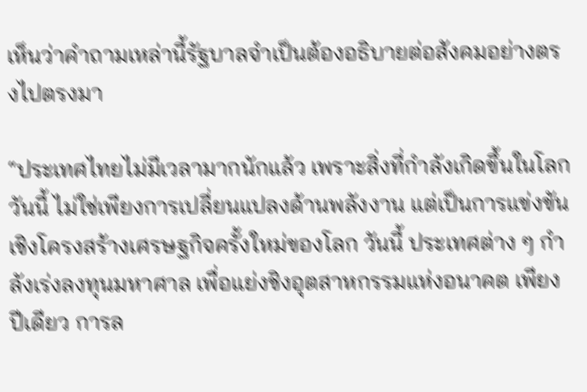เห็นว่าคำถามเหล่านี้รัฐบาลจำเป็นต้องอธิบายต่อสังคมอย่างตรงไปตรงมา

“ประเทศไทยไม่มีเวลามากนักแล้ว เพราะสิ่งที่กำลังเกิดขึ้นในโลกวันนี้ ไม่ใช่เพียงการเปลี่ยนแปลงด้านพลังงาน แต่เป็นการแข่งขันเชิงโครงสร้างเศรษฐกิจครั้งใหม่ของโลก วันนี้ ประเทศต่าง ๆ กำลังเร่งลงทุนมหาศาล เพื่อแย่งชิงอุตสาหกรรมแห่งอนาคต เพียงปีเดียว การล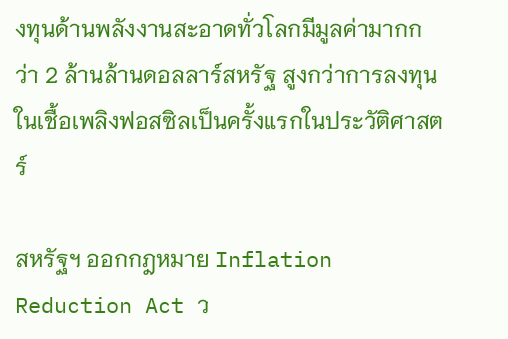งทุนด้านพลังงานสะอาดทั่วโลกมีมูลค่ามากกว่า 2 ล้านล้านดอลลาร์สหรัฐ สูงกว่าการลงทุนในเชื้อเพลิงฟอสซิลเป็นครั้งแรกในประวัติศาสตร์

สหรัฐฯ ออกกฎหมาย Inflation Reduction Act ว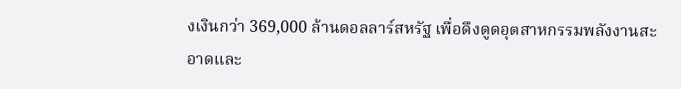งเงินกว่า 369,000 ล้านดอลลาร์สหรัฐ เพื่อดึงดูดอุตสาหกรรมพลังงานสะอาดและ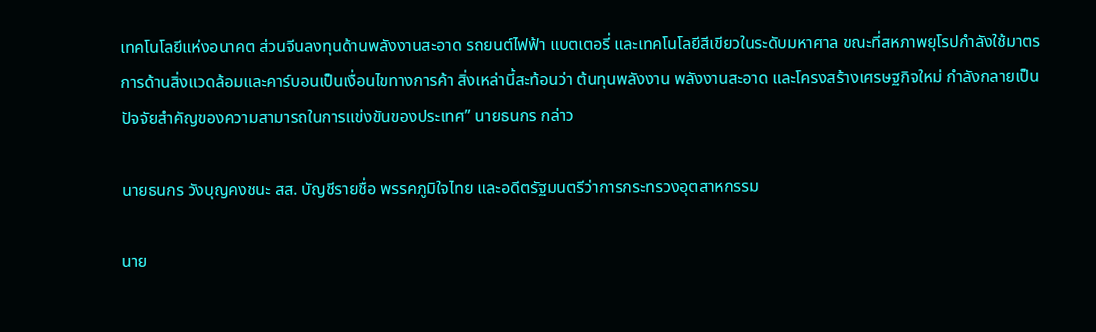เทคโนโลยีแห่งอนาคต ส่วนจีนลงทุนด้านพลังงานสะอาด รถยนต์ไฟฟ้า แบตเตอรี่ และเทคโนโลยีสีเขียวในระดับมหาศาล ขณะที่สหภาพยุโรปกำลังใช้มาตรการด้านสิ่งแวดล้อมและคาร์บอนเป็นเงื่อนไขทางการค้า สิ่งเหล่านี้สะท้อนว่า ต้นทุนพลังงาน พลังงานสะอาด และโครงสร้างเศรษฐกิจใหม่ กำลังกลายเป็นปัจจัยสำคัญของความสามารถในการแข่งขันของประเทศ” นายธนกร กล่าว

นายธนกร วังบุญคงชนะ สส. บัญชีรายชื่อ พรรคภูมิใจไทย และอดีตรัฐมนตรีว่าการกระทรวงอุตสาหกรรม

นาย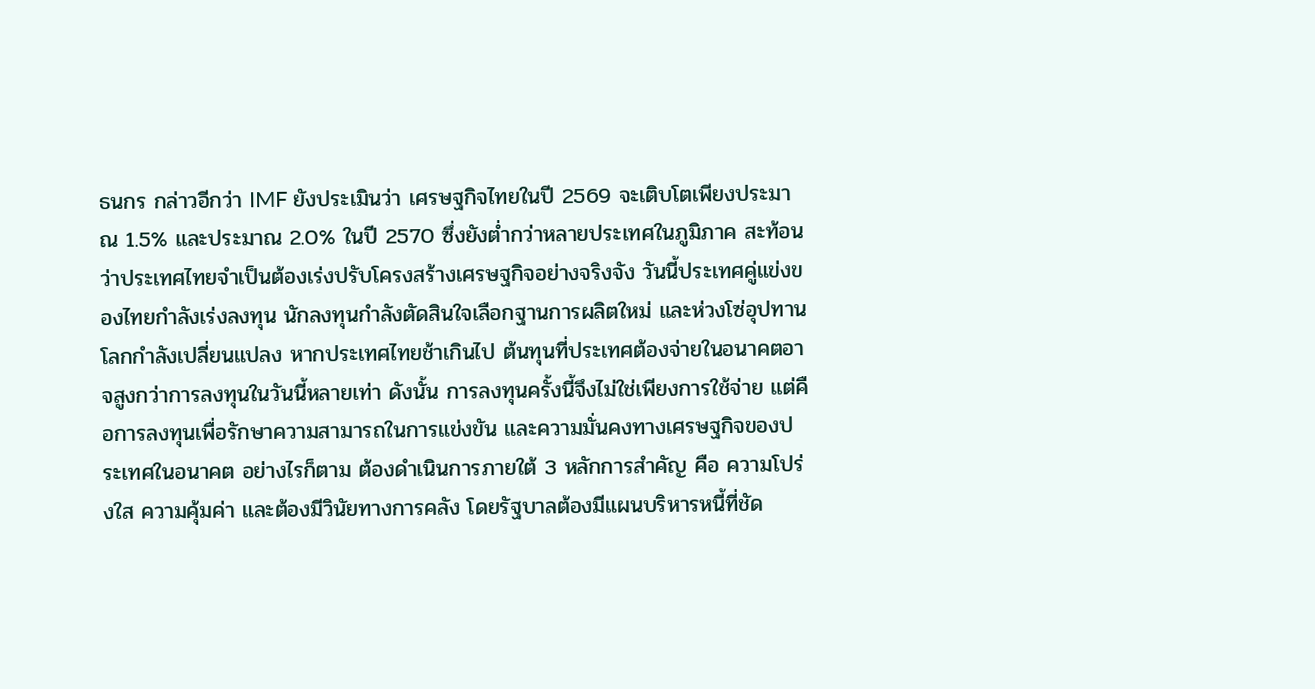ธนกร กล่าวอีกว่า IMF ยังประเมินว่า เศรษฐกิจไทยในปี 2569 จะเติบโตเพียงประมาณ 1.5% และประมาณ 2.0% ในปี 2570 ซึ่งยังต่ำกว่าหลายประเทศในภูมิภาค สะท้อนว่าประเทศไทยจำเป็นต้องเร่งปรับโครงสร้างเศรษฐกิจอย่างจริงจัง วันนี้ประเทศคู่แข่งของไทยกำลังเร่งลงทุน นักลงทุนกำลังตัดสินใจเลือกฐานการผลิตใหม่ และห่วงโซ่อุปทานโลกกำลังเปลี่ยนแปลง หากประเทศไทยช้าเกินไป ต้นทุนที่ประเทศต้องจ่ายในอนาคตอาจสูงกว่าการลงทุนในวันนี้หลายเท่า ดังนั้น การลงทุนครั้งนี้จึงไม่ใช่เพียงการใช้จ่าย แต่คือการลงทุนเพื่อรักษาความสามารถในการแข่งขัน และความมั่นคงทางเศรษฐกิจของประเทศในอนาคต อย่างไรก็ตาม ต้องดำเนินการภายใต้ 3 หลักการสำคัญ คือ ความโปร่งใส ความคุ้มค่า และต้องมีวินัยทางการคลัง โดยรัฐบาลต้องมีแผนบริหารหนี้ที่ชัด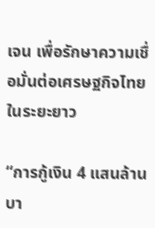เจน เพื่อรักษาความเชื่อมั่นต่อเศรษฐกิจไทยในระยะยาว

“การกู้เงิน 4 แสนล้านบา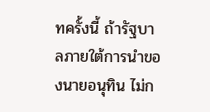ทครั้งนี้ ถ้ารัฐบาลภายใต้การนำของนายอนุทิน ไม่ก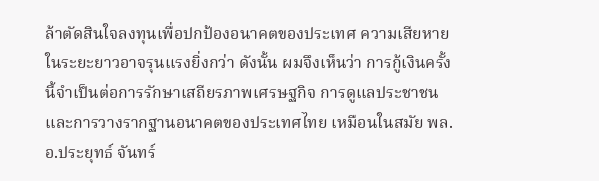ล้าตัดสินใจลงทุนเพื่อปกป้องอนาคตของประเทศ ความเสียหายในระยะยาวอาจรุนแรงยิ่งกว่า ดังนั้น ผมจึงเห็นว่า การกู้เงินครั้งนี้จำเป็นต่อการรักษาเสถียรภาพเศรษฐกิจ การดูแลประชาชน และการวางรากฐานอนาคตของประเทศไทย เหมือนในสมัย พล.อ.ประยุทธ์ จันทร์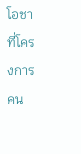โอชา ที่โครงการคน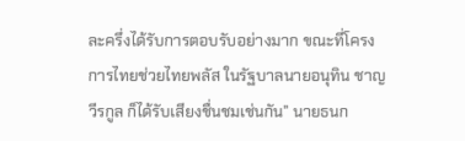ละครึ่งได้รับการตอบรับอย่างมาก ขณะที่โครงการไทยช่วยไทยพลัส ในรัฐบาลนายอนุทิน ชาญวีรกูล ก็ได้รับเสียงชื่นชมเช่นกัน” นายธนก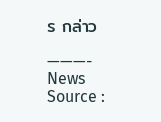ร กล่าว

———-
News Source :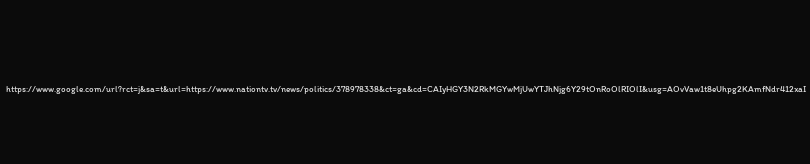https://www.google.com/url?rct=j&sa=t&url=https://www.nationtv.tv/news/politics/378978338&ct=ga&cd=CAIyHGY3N2RkMGYwMjUwYTJhNjg6Y29tOnRoOlRIOlI&usg=AOvVaw1t8eUhpg2KAmfNdr412xaI